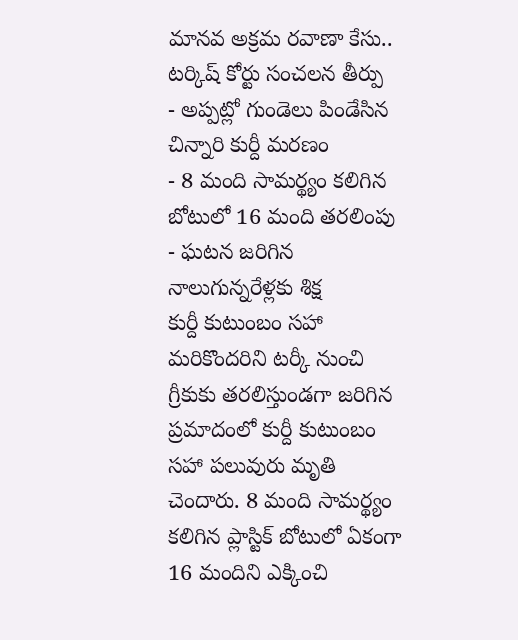మానవ అక్రమ రవాణా కేసు.. టర్కిష్ కోర్టు సంచలన తీర్పు
- అప్పట్లో గుండెలు పిండేసిన చిన్నారి కుర్దీ మరణం
- 8 మంది సామర్థ్యం కలిగిన బోటులో 16 మంది తరలింపు
- ఘటన జరిగిన నాలుగున్నరేళ్లకు శిక్ష
కుర్దీ కుటుంబం సహా మరికొందరిని టర్కీ నుంచి గ్రీకుకు తరలిస్తుండగా జరిగిన ప్రమాదంలో కుర్దీ కుటుంబం సహా పలువురు మృతి చెందారు. 8 మంది సామర్థ్యం కలిగిన ప్లాస్టిక్ బోటులో ఏకంగా 16 మందిని ఎక్కించి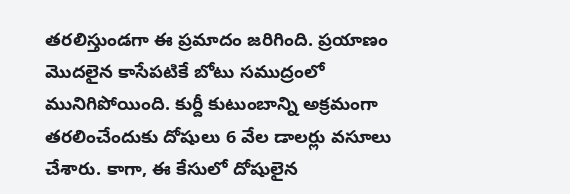తరలిస్తుండగా ఈ ప్రమాదం జరిగింది. ప్రయాణం మొదలైన కాసేపటికే బోటు సముద్రంలో మునిగిపోయింది. కుర్దీ కుటుంబాన్ని అక్రమంగా తరలించేందుకు దోషులు 6 వేల డాలర్లు వసూలు చేశారు. కాగా, ఈ కేసులో దోషులైన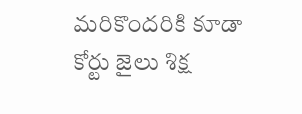మరికొందరికి కూడా కోర్టు జైలు శిక్ష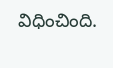విధించింది.